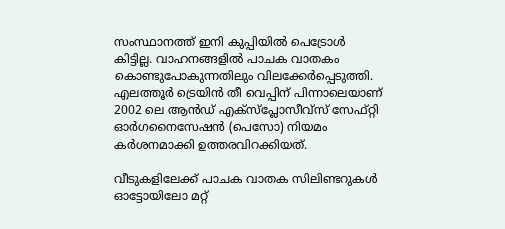സംസ്ഥാനത്ത് ഇനി കുപ്പിയിൽ പെട്രോൾ കിട്ടില്ല. വാഹനങ്ങളിൽ പാചക വാതകം കൊണ്ടുപോകുന്നതിലും വിലക്കേർപ്പെടുത്തി. എലത്തൂർ ട്രെയിൻ തീ വെപ്പിന് പിന്നാലെയാണ് 2002 ലെ ആൻഡ് എക്സ്പ്ലോസീവ്സ് സേഫ്റ്റി ഓർഗനൈസേഷൻ (പെസോ) നിയമം കർശനമാക്കി ഉത്തരവിറക്കിയത്.

വീടുകളിലേക്ക് പാചക വാതക സിലിണ്ടറുകൾ ഓട്ടോയിലോ മറ്റ്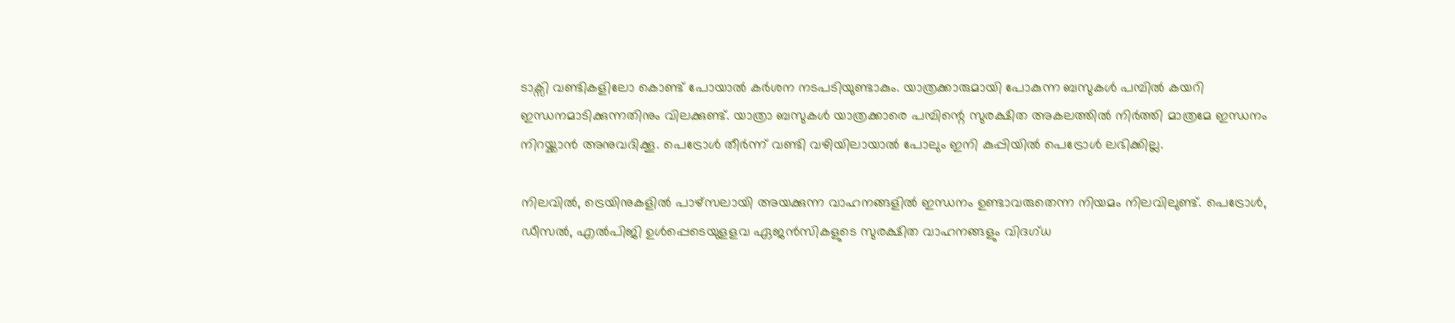ടാക്സി വണ്ടികളിലോ കൊണ്ട് പോയാൽ കർശന നടപടിയുണ്ടാകും. യാത്രക്കാരുമായി പോകുന്ന ബസുകൾ പമ്പിൽ കയറി ഇന്ധനമാടിക്കുന്നതിനും വിലക്കുണ്ട്. യാത്രാ ബസുകള്‍ യാത്രക്കാരെ പമ്പിന്റെ സുരക്ഷിത അകലത്തില്‍ നിര്‍ത്തി മാത്രമേ ഇന്ധനം നിറയ്ക്കാന്‍ അനുവദിക്കൂ. പെട്രോൾ തീർന്ന് വണ്ടി വഴിയിലായാൽ പോലും ഇനി കുപ്പിയിൽ പെട്രോൾ ലഭിക്കില്ല.

നിലവിൽ, ട്രെയിനുകളിൽ പാഴ്സലായി അയക്കുന്ന വാഹനങ്ങളിൽ ഇന്ധനം ഉണ്ടാവരുതെന്ന നിയമം നിലവിലുണ്ട്. പെട്രോള്‍, ഡീസല്‍, എല്‍പിജി ഉള്‍പ്പെടെയുളളവ ഏജന്‍സികളുടെ സുരക്ഷിത വാഹനങ്ങളും വിദഗ്ധ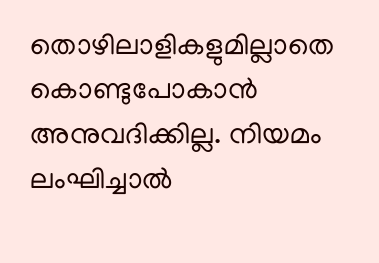തൊഴിലാളികളുമില്ലാതെ കൊണ്ടുപോകാന്‍ അനുവദിക്കില്ല. നിയമം ലംഘിച്ചാല്‍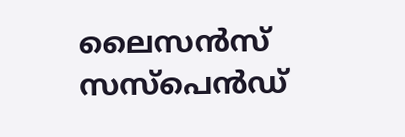ലൈസന്‍സ് സസ്‌പെന്‍ഡ്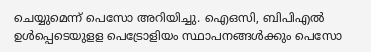ചെയ്യുമെന്ന് പെസോ അറിയിച്ചു. ഐഒസി, ബിപിഎല്‍ ഉള്‍പ്പെടെയുളള പെട്രോളിയം സ്ഥാപനങ്ങള്‍ക്കും പെസോ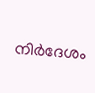നിര്‍ദേശം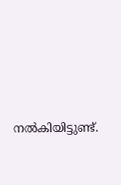നല്‍കിയിട്ടുണ്ട്.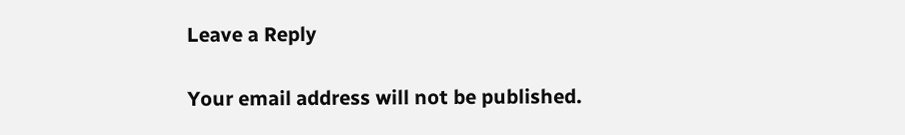Leave a Reply

Your email address will not be published.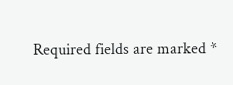Required fields are marked *